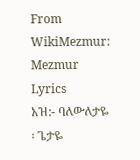From WikiMezmur: Mezmur Lyrics
አዝ:- ባለውለታዬ ፡ ጌታዬ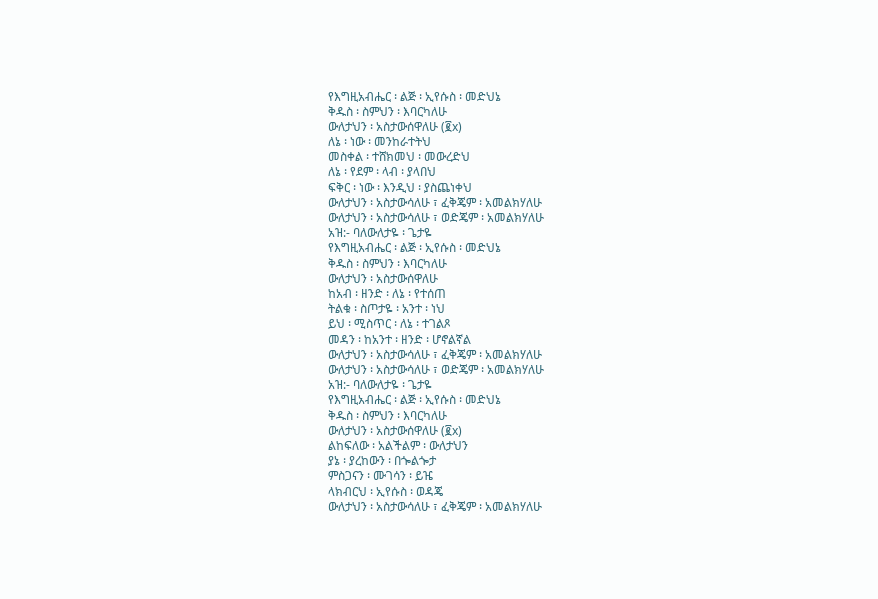የእግዚአብሔር ፡ ልጅ ፡ ኢየሱስ ፡ መድህኔ
ቅዱስ ፡ ስምህን ፡ እባርካለሁ
ውለታህን ፡ አስታውሰዋለሁ (፪x)
ለኔ ፡ ነው ፡ መንከራተትህ
መስቀል ፡ ተሸክመህ ፡ መውረድህ
ለኔ ፡ የደም ፡ ላብ ፡ ያላበህ
ፍቅር ፡ ነው ፡ እንዲህ ፡ ያስጨነቀህ
ውለታህን ፡ አስታውሳለሁ ፣ ፈቅጄም ፡ አመልክሃለሁ
ውለታህን ፡ አስታውሳለሁ ፣ ወድጄም ፡ አመልክሃለሁ
አዝ:- ባለውለታዬ ፡ ጌታዬ
የእግዚአብሔር ፡ ልጅ ፡ ኢየሱስ ፡ መድህኔ
ቅዱስ ፡ ስምህን ፡ እባርካለሁ
ውለታህን ፡ አስታውሰዋለሁ
ከአብ ፡ ዘንድ ፡ ለኔ ፡ የተሰጠ
ትልቁ ፡ ስጦታዬ ፡ አንተ ፡ ነህ
ይህ ፡ ሚስጥር ፡ ለኔ ፡ ተገልጾ
መዳን ፡ ከአንተ ፡ ዘንድ ፡ ሆኖልኛል
ውለታህን ፡ አስታውሳለሁ ፣ ፈቅጄም ፡ አመልክሃለሁ
ውለታህን ፡ አስታውሳለሁ ፣ ወድጄም ፡ አመልክሃለሁ
አዝ:- ባለውለታዬ ፡ ጌታዬ
የእግዚአብሔር ፡ ልጅ ፡ ኢየሱስ ፡ መድህኔ
ቅዱስ ፡ ስምህን ፡ እባርካለሁ
ውለታህን ፡ አስታውሰዋለሁ (፪x)
ልከፍለው ፡ አልችልም ፡ ውለታህን
ያኔ ፡ ያረከውን ፡ በጐልጐታ
ምስጋናን ፡ ሙገሳን ፡ ይዤ
ላክብርህ ፡ ኢየሱስ ፡ ወዳጄ
ውለታህን ፡ አስታውሳለሁ ፣ ፈቅጄም ፡ አመልክሃለሁ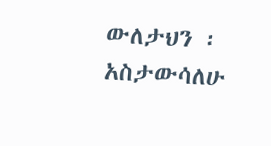ውለታህን ፡ አስታውሳለሁ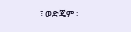፣ ወድጄም ፡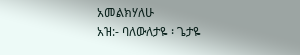አመልክሃለሁ
አዝ:- ባለውለታዬ ፡ ጌታዬ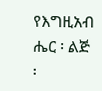የእግዚአብ ሔር ፡ ልጅ ፡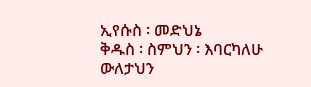ኢየሱስ ፡ መድህኔ
ቅዱስ ፡ ስምህን ፡ እባርካለሁ
ውለታህን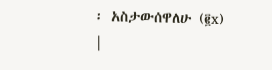፡ አስታውሰዋለሁ (፪x)
|